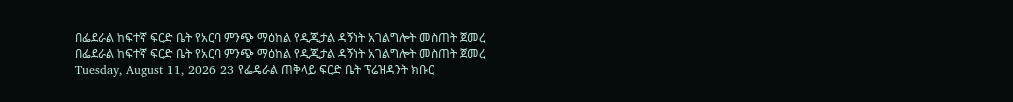በፌደራል ከፍተኛ ፍርድ ቤት የአርባ ምንጭ ማዕከል የዲጂታል ዳኝነት አገልግሎት መስጠት ጀመረ በፌደራል ከፍተኛ ፍርድ ቤት የአርባ ምንጭ ማዕከል የዲጂታል ዳኝነት አገልግሎት መስጠት ጀመረ Tuesday, August 11, 2026 23 የፌዴራል ጠቅላይ ፍርድ ቤት ፕሬዝዳንት ክቡር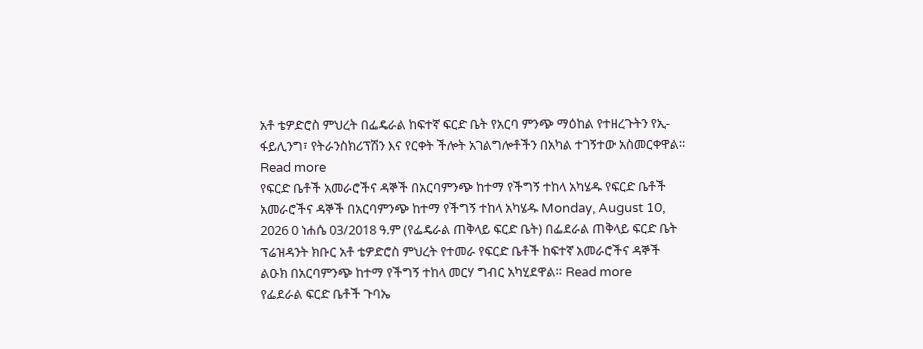አቶ ቴዎድሮስ ምህረት በፌዴራል ከፍተኛ ፍርድ ቤት የአርባ ምንጭ ማዕከል የተዘረጉትን የኢ-ፋይሊንግ፣ የትራንስክሪፕሽን እና የርቀት ችሎት አገልግሎቶችን በአካል ተገኝተው አስመርቀዋል። Read more
የፍርድ ቤቶች አመራሮችና ዳኞች በአርባምንጭ ከተማ የችግኝ ተከላ አካሄዱ የፍርድ ቤቶች አመራሮችና ዳኞች በአርባምንጭ ከተማ የችግኝ ተከላ አካሄዱ Monday, August 10, 2026 0 ነሐሴ 03/2018 ዓ.ም (የፌዴራል ጠቅላይ ፍርድ ቤት) በፌደራል ጠቅላይ ፍርድ ቤት ፕሬዝዳንት ክቡር አቶ ቴዎድሮስ ምህረት የተመራ የፍርድ ቤቶች ከፍተኛ አመራሮችና ዳኞች ልዑክ በአርባምንጭ ከተማ የችግኝ ተከላ መርሃ ግብር አካሂደዋል። Read more
የፌደራል ፍርድ ቤቶች ጉባኤ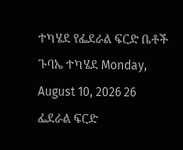ተካሄደ የፌደራል ፍርድ ቤቶች ጉባኤ ተካሄደ Monday, August 10, 2026 26 ፌደራል ፍርድ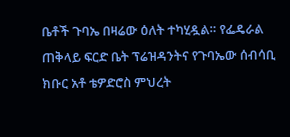ቤቶች ጉባኤ በዛሬው ዕለት ተካሂዷል። የፌዴራል ጠቅላይ ፍርድ ቤት ፕሬዝዳንትና የጉባኤው ሰብሳቢ ክቡር አቶ ቴዎድሮስ ምህረት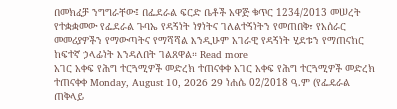በመክፈቻ ንግግራቸው፤ በፌደራል ፍርድ ቤቶች አዋጅ ቁጥር 1234/2013 መሠረት የተቋቋመው የፌደራል ጉባኤ የዳኝነት ነፃነትና ገለልተኝነትን የመጠበቅ፣ የአሰራር መመሪያዎችን የማውጣትና የማሻሻል እንዲሁም አገራዊ የዳኝነት ሂደቱን የማጠናከር ከፍተኛ ኃላፊነት እንዳለበት ገልጸዋል። Read more
አገር አቀፍ የሕግ ተርጓሚዎች መድረክ ተጠናቀቀ አገር አቀፍ የሕግ ተርጓሚዎች መድረክ ተጠናቀቀ Monday, August 10, 2026 29 ነሐሴ 02/2018 ዓ.ም (የፌዴራል ጠቅላይ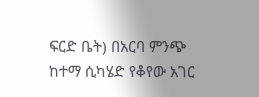ፍርድ ቤት) በአርባ ምንጭ ከተማ ሲካሄድ የቆየው አገር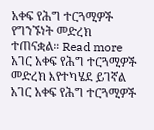አቀፍ የሕግ ተርጓሚዎች የግንኙነት መድረክ ተጠናቋል። Read more
አገር አቀፍ የሕግ ተርጓሚዎች መድረክ እየተካሄደ ይገኛል አገር አቀፍ የሕግ ተርጓሚዎች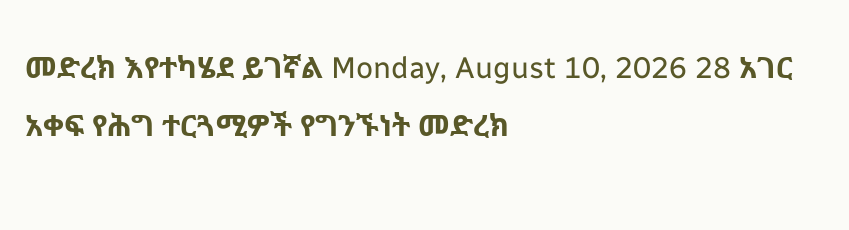መድረክ እየተካሄደ ይገኛል Monday, August 10, 2026 28 አገር አቀፍ የሕግ ተርጓሚዎች የግንኙነት መድረክ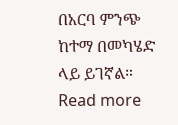በአርባ ምንጭ ከተማ በመካሄድ ላይ ይገኛል። Read more